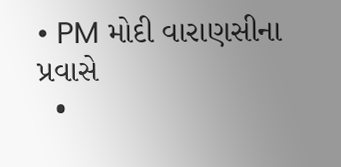• PM મોદી વારાણસીના પ્રવાસે
  •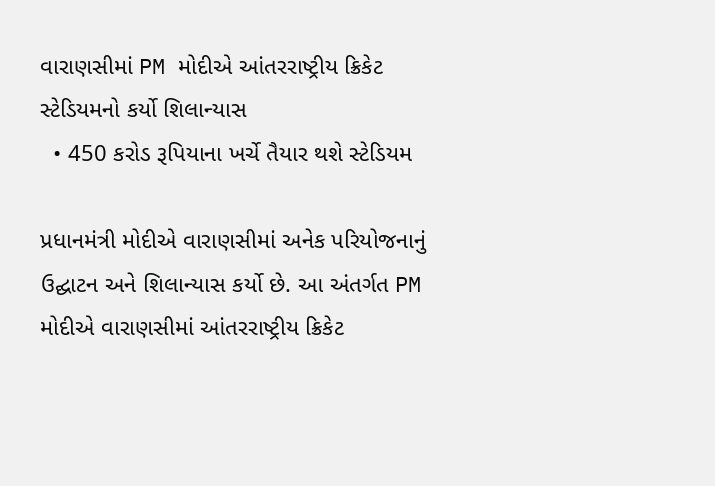વારાણસીમાં PM મોદીએ આંતરરાષ્ટ્રીય ક્રિકેટ સ્ટેડિયમનો કર્યો શિલાન્યાસ
  • 450 કરોડ રૂપિયાના ખર્ચે તૈયાર થશે સ્ટેડિયમ

પ્રધાનમંત્રી મોદીએ વારાણસીમાં અનેક પરિયોજનાનું ઉદ્ઘાટન અને શિલાન્યાસ કર્યો છે. આ અંતર્ગત PM મોદીએ વારાણસીમાં આંતરરાષ્ટ્રીય ક્રિકેટ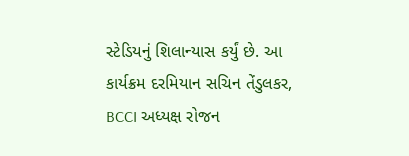સ્ટેડિયનું શિલાન્યાસ કર્યું છે. આ કાર્યક્રમ દરમિયાન સચિન તેંડુલકર, BCCI અધ્યક્ષ રોજન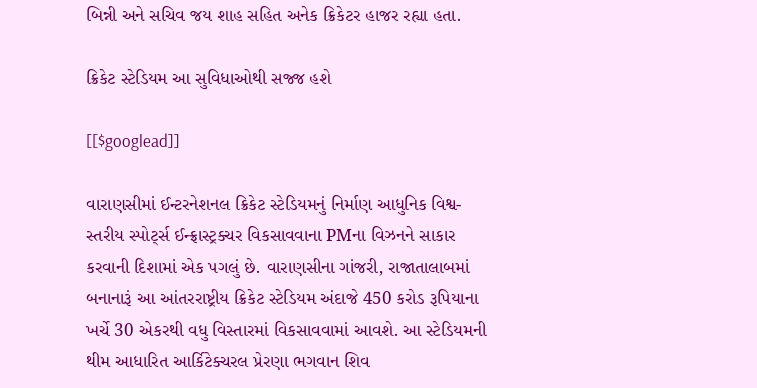બિન્ની અને સચિવ જય શાહ સહિત અનેક ક્રિકેટર હાજર રહ્યા હતા.

ક્રિકેટ સ્ટેડિયમ આ સુવિધાઓથી સજ્જ હશે

[[$googlead]]

વારાણસીમાં ઈન્ટરનેશનલ ક્રિકેટ સ્ટેડિયમનું નિર્માણ આધુનિક વિશ્વ-સ્તરીય સ્પોર્ટ્સ ઈન્ફ્રાસ્ટ્રક્ચર વિકસાવવાના PMના વિઝનને સાકાર કરવાની દિશામાં એક પગલું છે. વારાણસીના ગાંજરી, રાજાતાલાબમાં બનાનારૂં આ આંતરરાષ્ટ્રીય ક્રિકેટ સ્ટેડિયમ અંદાજે 450 કરોડ રૂપિયાના ખર્ચે 30 એકરથી વધુ વિસ્તારમાં વિકસાવવામાં આવશે. આ સ્ટેડિયમની થીમ આધારિત આર્કિટેક્ચરલ પ્રેરણા ભગવાન શિવ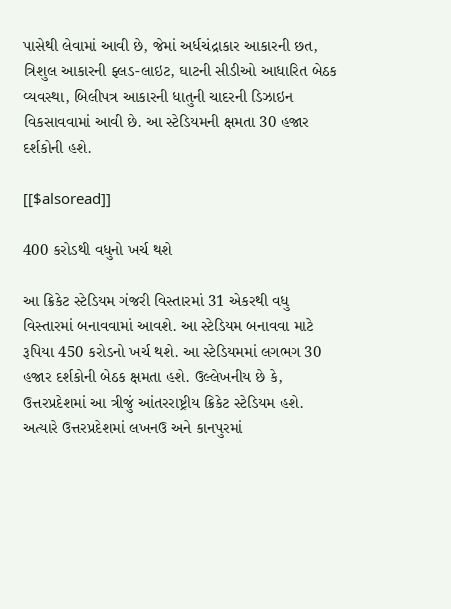પાસેથી લેવામાં આવી છે, જેમાં અર્ધચંદ્રાકાર આકારની છત, ત્રિશુલ આકારની ફ્લડ-લાઇટ, ઘાટની સીડીઓ આધારિત બેઠક વ્યવસ્થા, બિલીપત્ર આકારની ધાતુની ચાદરની ડિઝાઇન વિકસાવવામાં આવી છે. આ સ્ટેડિયમની ક્ષમતા 30 હજાર દર્શકોની હશે.

[[$alsoread]]

400 કરોડથી વધુનો ખર્ચ થશે

આ ક્રિકેટ સ્ટેડિયમ ગંજરી વિસ્તારમાં 31 એકરથી વધુ વિસ્તારમાં બનાવવામાં આવશે. આ સ્ટેડિયમ બનાવવા માટે રૂપિયા 450 કરોડનો ખર્ચ થશે. આ સ્ટેડિયમમાં લગભગ 30 હજાર દર્શકોની બેઠક ક્ષમતા હશે. ઉલ્લેખનીય છે કે, ઉત્તરપ્રદેશમાં આ ત્રીજું આંતરરાષ્ટ્રીય ક્રિકેટ સ્ટેડિયમ હશે. અત્યારે ઉત્તરપ્રદેશમાં લખનઉ અને કાનપુરમાં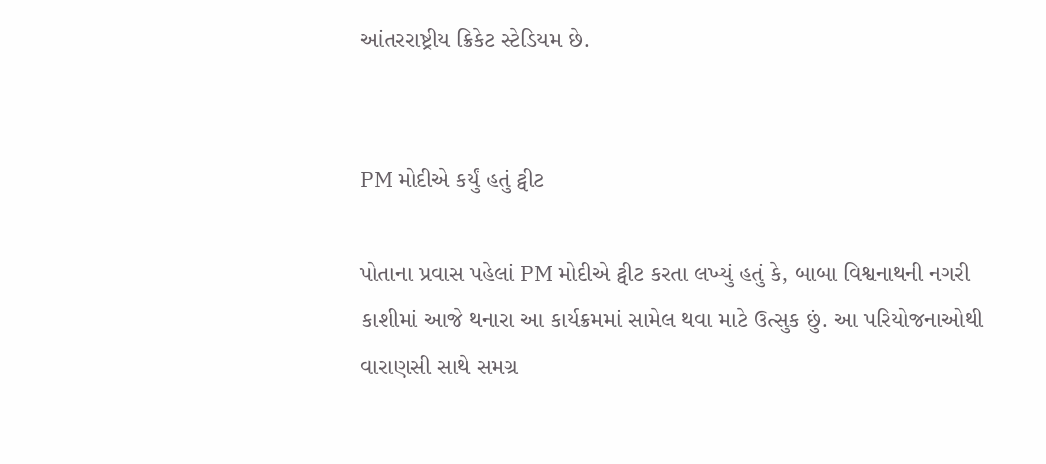આંતરરાષ્ટ્રીય ક્રિકેટ સ્ટેડિયમ છે.


PM મોદીએ કર્યું હતું ટ્વીટ

પોતાના પ્રવાસ પહેલાં PM મોદીએ ટ્વીટ કરતા લખ્યું હતું કે, બાબા વિશ્વનાથની નગરી કાશીમાં આજે થનારા આ કાર્યક્રમમાં સામેલ થવા માટે ઉત્સુક છું. આ પરિયોજનાઓથી વારાણસી સાથે સમગ્ર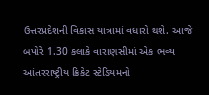ઉત્તરપ્રદેશની વિકાસ યાત્રામાં વધારો થશે. આજે બપોરે 1.30 કલાકે વારાણસીમાં એક ભવ્ય આંતરરાષ્ટ્રીય ક્રિકેટ સ્ટેડિયમનો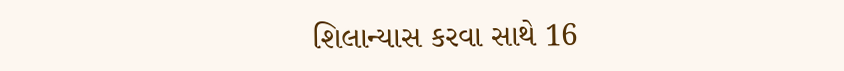શિલાન્યાસ કરવા સાથે 16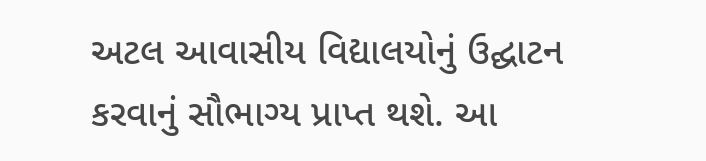અટલ આવાસીય વિદ્યાલયોનું ઉદ્ઘાટન કરવાનું સૌભાગ્ય પ્રાપ્ત થશે. આ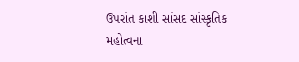ઉપરાંત કાશી સાંસદ સાંસ્કૃતિક મહોત્વના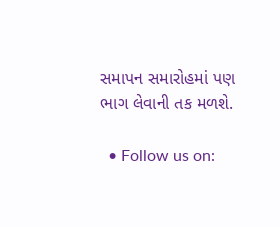સમાપન સમારોહમાં પણ ભાગ લેવાની તક મળશે.

  • Follow us on: